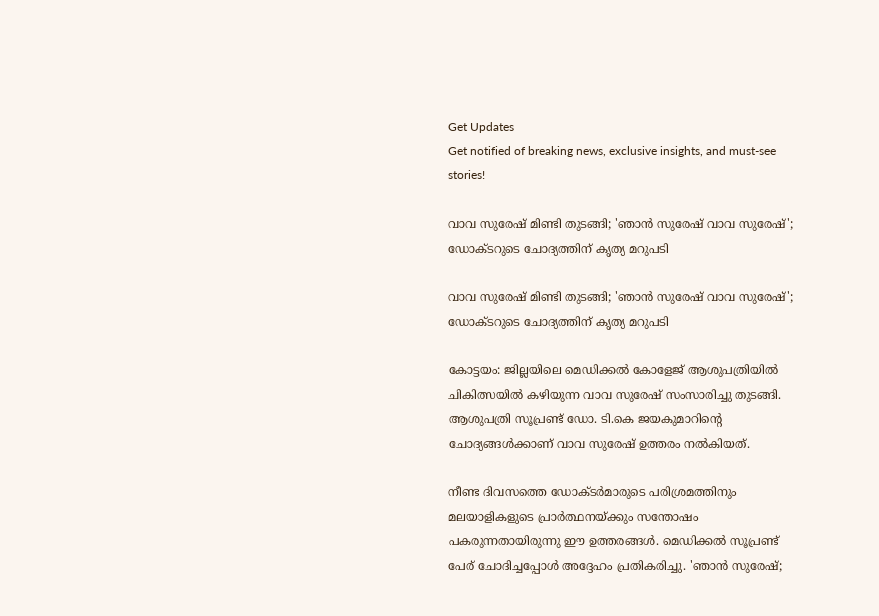Get Updates
Get notified of breaking news, exclusive insights, and must-see stories!

വാവ സുരേഷ് മിണ്ടി തുടങ്ങി; 'ഞാൻ സുരേഷ് വാവ സുരേഷ്'; ഡോക്ടറുടെ ചോദ്യത്തിന് കൃത്യ മറുപടി

വാവ സുരേഷ് മിണ്ടി തുടങ്ങി; 'ഞാൻ സുരേഷ് വാവ സുരേഷ്'; ഡോക്ടറുടെ ചോദ്യത്തിന് കൃത്യ മറുപടി

കോട്ടയം: ജില്ലയിലെ മെഡിക്കൽ കോളേജ് ആശുപത്രിയിൽ ചികിത്സയിൽ കഴിയുന്ന വാവ സുരേഷ് സംസാരിച്ചു തുടങ്ങി. ആശുപത്രി സൂപ്രണ്ട് ഡോ. ടി.കെ ജയകുമാറിന്റെ ചോദ്യങ്ങൾക്കാണ് വാവ സുരേഷ് ഉത്തരം നൽകിയത്.

നീണ്ട ദിവസത്തെ ഡോക്ടർമാരുടെ പരിശ്രമത്തിനും മലയാളികളുടെ പ്രാർത്ഥനയ്ക്കും സന്തോഷം പകരുന്നതായിരുന്നു ഈ ഉത്തരങ്ങൾ. മെഡിക്കൽ സൂപ്രണ്ട് പേര് ചോദിച്ചപ്പോൾ അദ്ദേഹം പ്രതികരിച്ചു. 'ഞാൻ സുരേഷ്;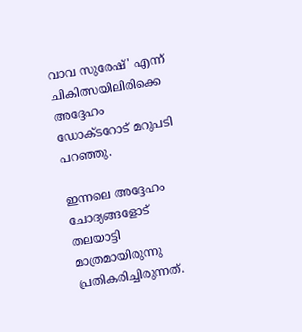വാവ സുരേഷ്' എന്ന് ചികിത്സയിലിരിക്കെ അദ്ദേഹം ഡോക്ടറോട് മറുപടി പറഞ്ഞു.

ഇന്നലെ അദ്ദേഹം ചോദ്യങ്ങളോട് തലയാട്ടി മാത്രമായിരുന്നു പ്രതികരിച്ചിരുന്നത്.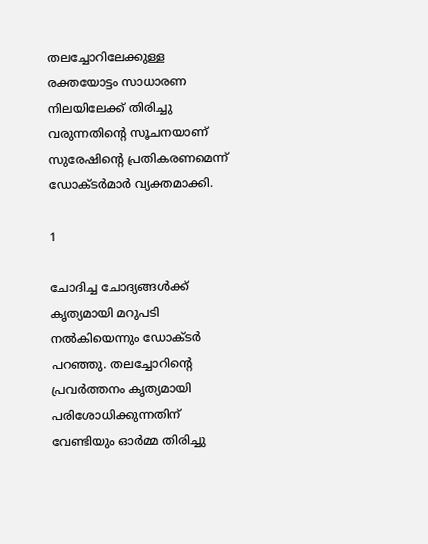തലച്ചോറിലേക്കുള്ള രക്തയോട്ടം സാധാരണ നിലയിലേക്ക് തിരിച്ചു വരുന്നതിന്റെ സൂചനയാണ് സുരേഷിന്റെ പ്രതികരണമെന്ന് ഡോക്ടർമാർ വ്യക്തമാക്കി.

1

ചോദിച്ച ചോദ്യങ്ങൾക്ക് കൃത്യമായി മറുപടി നൽകിയെന്നും ഡോക്ടർ പറഞ്ഞു. തലച്ചോറിന്റെ പ്രവർത്തനം കൃത്യമായി പരിശോധിക്കുന്നതിന് വേണ്ടിയും ഓർമ്മ തിരിച്ചു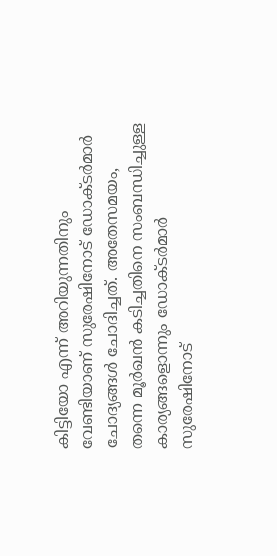കിട്ടിയോ എന്ന് അറിയുന്നതിനും വേണ്ടിയാണ് സുരേഷിനോട് ഡോക്ടർമാർ ചോദ്യങ്ങൾ ചോദിച്ചത്. അതേസമയം, തന്നെ മൂർഖൻ കടിച്ചതിനെ സംബന്ധിച്ചുള്ള കാര്യങ്ങളൊന്നും ഡോക്ടർമാർ സുരേഷിനോട്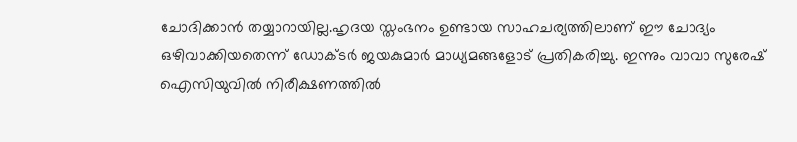ചോദിക്കാൻ തയ്യാറായില്ല.ഹൃദയ സ്തംഭനം ഉണ്ടായ സാഹചര്യത്തിലാണ് ഈ ചോദ്യം ഒഴിവാക്കിയതെന്ന് ഡോക്ടർ ജയകുമാർ മാധ്യമങ്ങളോട് പ്രതികരിച്ചു. ഇന്നും വാവാ സുരേഷ് ഐസിയുവിൽ നിരീക്ഷണത്തിൽ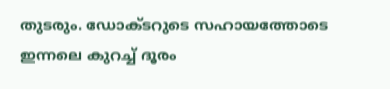തുടരും. ഡോക്ടറുടെ സഹായത്തോടെ ഇന്നലെ കുറച്ച് ദൂരം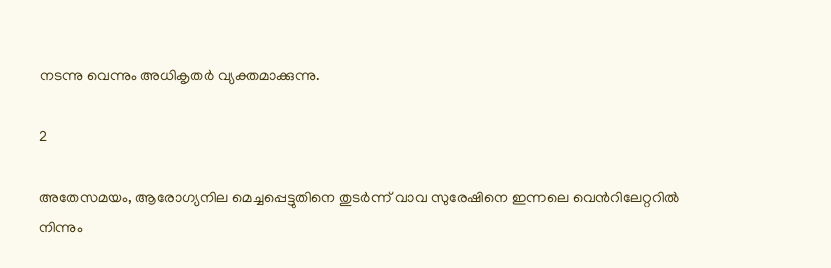നടന്നു വെന്നും അധികൃതർ വ്യക്തമാക്കുന്നു.

2

അതേസമയം, ആരോഗ്യനില മെച്ചപ്പെട്ടുതിനെ തുടർന്ന് വാവ സുരേഷിനെ ഇന്നലെ വെൻറിലേറ്ററിൽ നിന്നും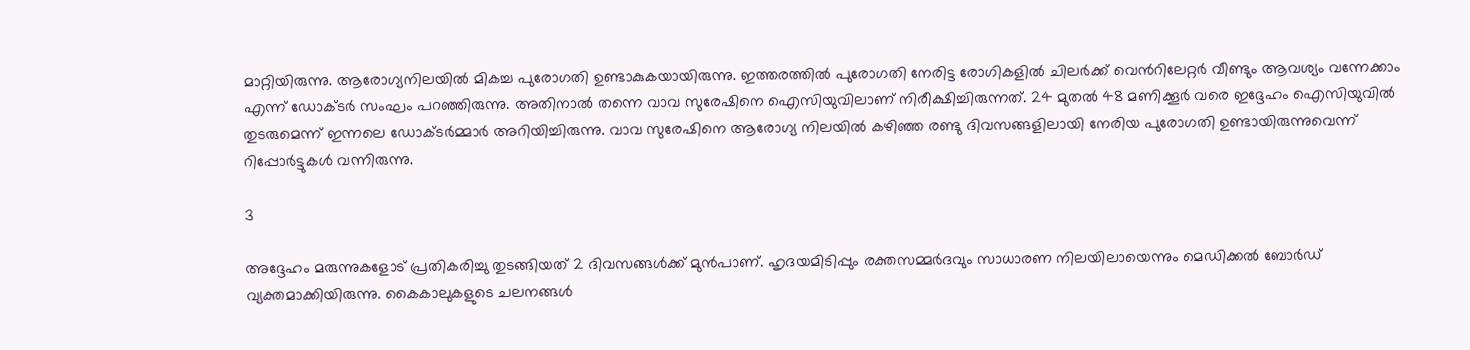മാറ്റിയിരുന്നു. ആരോഗ്യനിലയിൽ മികച്ച പുരോഗതി ഉണ്ടാകുകയായിരുന്നു. ഇത്തരത്തിൽ പുരോഗതി നേരിട്ട രോഗികളിൽ ചിലർക്ക് വെൻറിലേറ്റർ വീണ്ടും ആവശ്യം വന്നേക്കാം എന്ന് ഡോക്ടർ സംഘം പറഞ്ഞിരുന്നു. അതിനാൽ തന്നെ വാവ സുരേഷിനെ ഐസിയുവിലാണ് നിരീക്ഷിച്ചിരുന്നത്. 24 മുതൽ 48 മണിക്കൂർ വരെ ഇദ്ദേഹം ഐസിയുവിൽ തുടരുമെന്ന് ഇന്നലെ ഡോക്ടർമ്മാർ അറിയിച്ചിരുന്നു. വാവ സുരേഷിനെ ആരോഗ്യ നിലയിൽ കഴിഞ്ഞ രണ്ടു ദിവസങ്ങളിലായി നേരിയ പുരോഗതി ഉണ്ടായിരുന്നുവെന്ന് റിപ്പോർട്ടുകൾ വന്നിരുന്നു.

3

അദ്ദേഹം മരുന്നുകളോട് പ്രതികരിച്ചു തുടങ്ങിയത് 2 ദിവസങ്ങൾക്ക് മുൻപാണ്. ഹൃദയമിടിപ്പും രക്തസമ്മർദവും സാധാരണ നിലയിലായെന്നും മെഡിക്കൽ ബോർഡ് വ്യക്തമാക്കിയിരുന്നു. കൈകാലുകളുടെ ചലനങ്ങൾ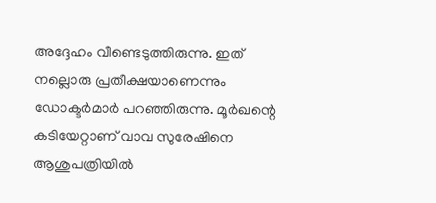അദ്ദേഹം വീണ്ടെടുത്തിരുന്നു. ഇത് നല്ലൊരു പ്രതീക്ഷയാണെന്നും ഡോക്ടർമാർ പറഞ്ഞിരുന്നു. മൂർഖന്റെ കടിയേറ്റാണ് വാവ സുരേഷിനെ ആശുപത്രിയിൽ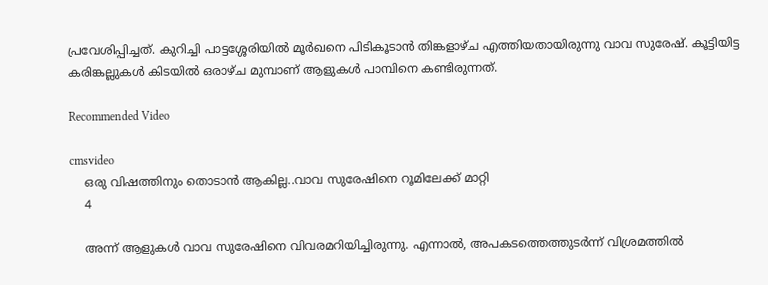പ്രവേശിപ്പിച്ചത്. കുറിച്ചി പാട്ടശ്ശേരിയിൽ മൂർഖനെ പിടികൂടാൻ തിങ്കളാഴ്ച എത്തിയതായിരുന്നു വാവ സുരേഷ്. കൂട്ടിയിട്ട കരിങ്കല്ലുകൾ കിടയിൽ ഒരാഴ്ച മുമ്പാണ് ആളുകൾ പാമ്പിനെ കണ്ടിരുന്നത്.

Recommended Video

cmsvideo
    ഒരു വിഷത്തിനും തൊടാൻ ആകില്ല..വാവ സുരേഷിനെ റൂമിലേക്ക് മാറ്റി
    4

    അന്ന് ആളുകൾ വാവ സുരേഷിനെ വിവരമറിയിച്ചിരുന്നു. എന്നാൽ, അപകടത്തെത്തുടർന്ന് വിശ്രമത്തിൽ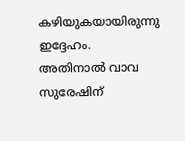കഴിയുകയായിരുന്നു ഇദ്ദേഹം. അതിനാൽ വാവ സുരേഷിന്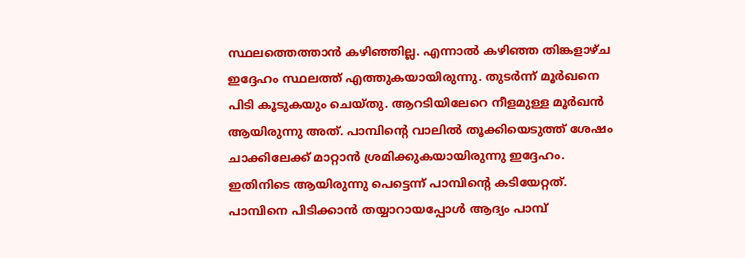സ്ഥലത്തെത്താൻ കഴിഞ്ഞില്ല. എന്നാൽ കഴിഞ്ഞ തിങ്കളാഴ്ച ഇദ്ദേഹം സ്ഥലത്ത് എത്തുകയായിരുന്നു. തുടർന്ന് മൂർഖനെ പിടി കൂടുകയും ചെയ്തു. ആറടിയിലേറെ നീളമുള്ള മൂർഖൻ ആയിരുന്നു അത്. പാമ്പിന്റെ വാലിൽ തൂക്കിയെടുത്ത് ശേഷം ചാക്കിലേക്ക് മാറ്റാൻ ശ്രമിക്കുകയായിരുന്നു ഇദ്ദേഹം. ഇതിനിടെ ആയിരുന്നു പെട്ടെന്ന് പാമ്പിന്റെ കടിയേറ്റത്. പാമ്പിനെ പിടിക്കാൻ തയ്യാറായപ്പോൾ ആദ്യം പാമ്പ്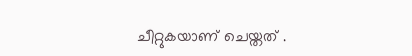ചീറ്റുകയാണ് ചെയ്തത് .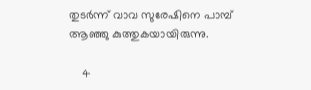തുടർന്ന് വാവ സുരേഷിനെ പാമ്പ് ആഞ്ഞു കുത്തുകയായിരുന്നു.

    4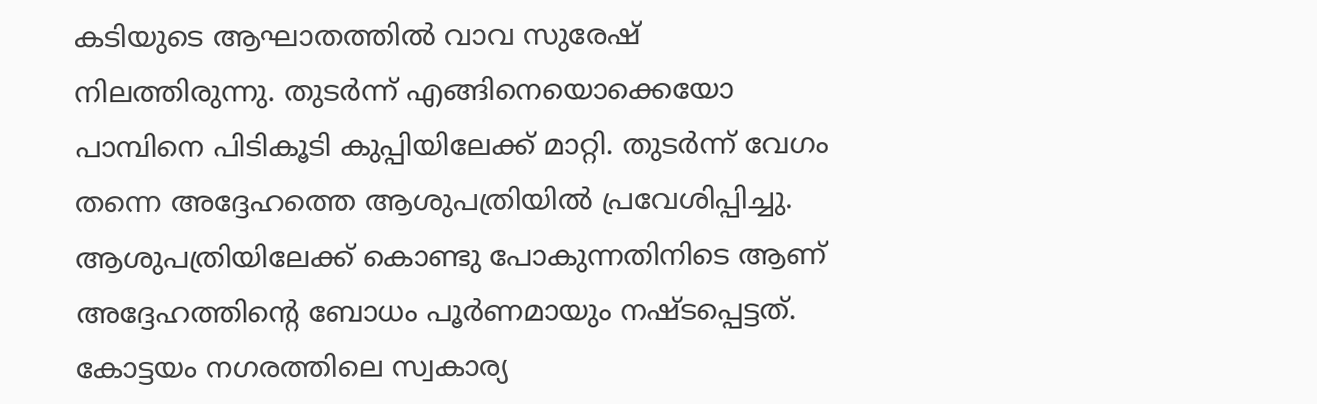കടിയുടെ ആഘാതത്തിൽ വാവ സുരേഷ് നിലത്തിരുന്നു. തുടർന്ന് എങ്ങിനെയൊക്കെയോ പാമ്പിനെ പിടികൂടി കുപ്പിയിലേക്ക് മാറ്റി. തുടർന്ന് വേഗം തന്നെ അദ്ദേഹത്തെ ആശുപത്രിയിൽ പ്രവേശിപ്പിച്ചു. ആശുപത്രിയിലേക്ക് കൊണ്ടു പോകുന്നതിനിടെ ആണ് അദ്ദേഹത്തിന്റെ ബോധം പൂർണമായും നഷ്ടപ്പെട്ടത്. കോട്ടയം നഗരത്തിലെ സ്വകാര്യ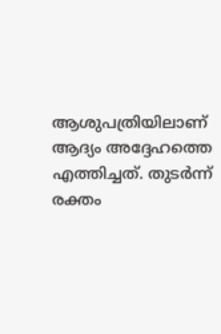ആശുപത്രിയിലാണ് ആദ്യം അദ്ദേഹത്തെ എത്തിച്ചത്. തുടർന്ന് രക്തം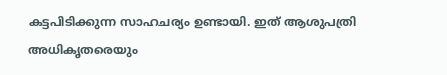കട്ടപിടിക്കുന്ന സാഹചര്യം ഉണ്ടായി. ഇത് ആശുപത്രി അധികൃതരെയും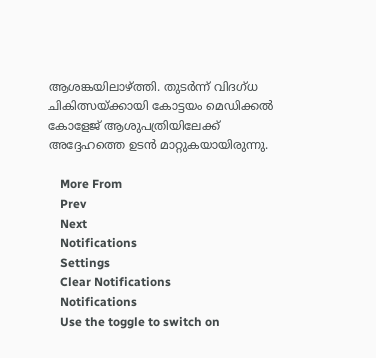ആശങ്കയിലാഴ്ത്തി. തുടർന്ന് വിദഗ്ധ ചികിത്സയ്ക്കായി കോട്ടയം മെഡിക്കൽ കോളേജ് ആശുപത്രിയിലേക്ക് അദ്ദേഹത്തെ ഉടൻ മാറ്റുകയായിരുന്നു.

    More From
    Prev
    Next
    Notifications
    Settings
    Clear Notifications
    Notifications
    Use the toggle to switch on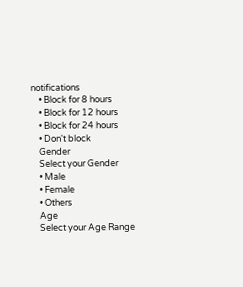notifications
    • Block for 8 hours
    • Block for 12 hours
    • Block for 24 hours
    • Don't block
    Gender
    Select your Gender
    • Male
    • Female
    • Others
    Age
    Select your Age Range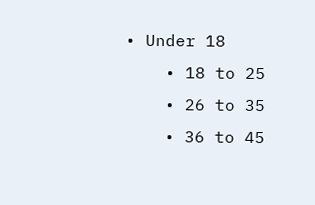• Under 18
    • 18 to 25
    • 26 to 35
    • 36 to 45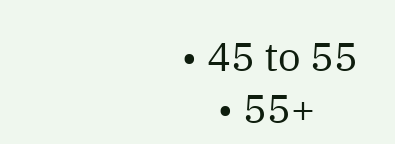• 45 to 55
    • 55+